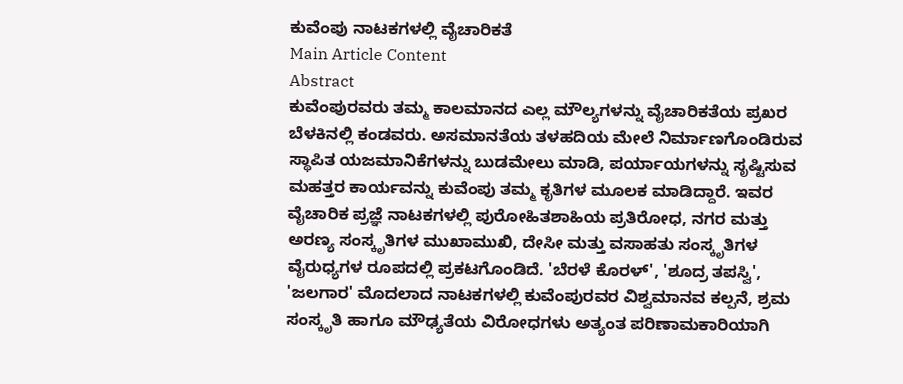ಕುವೆಂಪು ನಾಟಕಗಳಲ್ಲಿ ವೈಚಾರಿಕತೆ
Main Article Content
Abstract
ಕುವೆಂಪುರವರು ತಮ್ಮ ಕಾಲಮಾನದ ಎಲ್ಲ ಮೌಲ್ಯಗಳನ್ನು ವೈಚಾರಿಕತೆಯ ಪ್ರಖರ ಬೆಳಕಿನಲ್ಲಿ ಕಂಡವರು. ಅಸಮಾನತೆಯ ತಳಹದಿಯ ಮೇಲೆ ನಿರ್ಮಾಣಗೊಂಡಿರುವ ಸ್ಥಾಪಿತ ಯಜಮಾನಿಕೆಗಳನ್ನು ಬುಡಮೇಲು ಮಾಡಿ, ಪರ್ಯಾಯಗಳನ್ನು ಸೃಷ್ಟಿಸುವ ಮಹತ್ತರ ಕಾರ್ಯವನ್ನು ಕುವೆಂಪು ತಮ್ಮ ಕೃತಿಗಳ ಮೂಲಕ ಮಾಡಿದ್ದಾರೆ. ಇವರ ವೈಚಾರಿಕ ಪ್ರಜ್ಞೆ ನಾಟಕಗಳಲ್ಲಿ ಪುರೋಹಿತಶಾಹಿಯ ಪ್ರತಿರೋಧ, ನಗರ ಮತ್ತು ಅರಣ್ಯ ಸಂಸ್ಕೃತಿಗಳ ಮುಖಾಮುಖಿ, ದೇಸೀ ಮತ್ತು ವಸಾಹತು ಸಂಸ್ಕೃತಿಗಳ ವೈರುಧ್ಯಗಳ ರೂಪದಲ್ಲಿ ಪ್ರಕಟಗೊಂಡಿದೆ. 'ಬೆರಳೆ ಕೊರಳ್', 'ಶೂದ್ರ ತಪಸ್ವಿ', 'ಜಲಗಾರ' ಮೊದಲಾದ ನಾಟಕಗಳಲ್ಲಿ ಕುವೆಂಪುರವರ ವಿಶ್ವಮಾನವ ಕಲ್ಪನೆ, ಶ್ರಮ ಸಂಸ್ಕೃತಿ ಹಾಗೂ ಮೌಢ್ಯತೆಯ ವಿರೋಧಗಳು ಅತ್ಯಂತ ಪರಿಣಾಮಕಾರಿಯಾಗಿ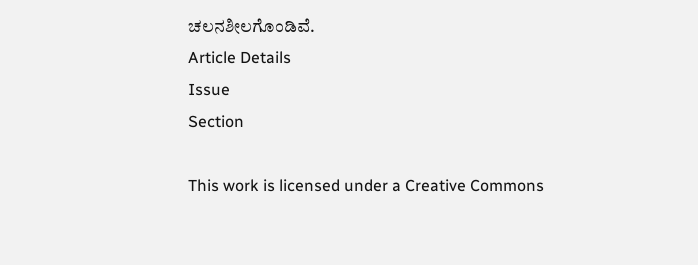ಚಲನಶೀಲಗೊಂಡಿವೆ.
Article Details
Issue
Section

This work is licensed under a Creative Commons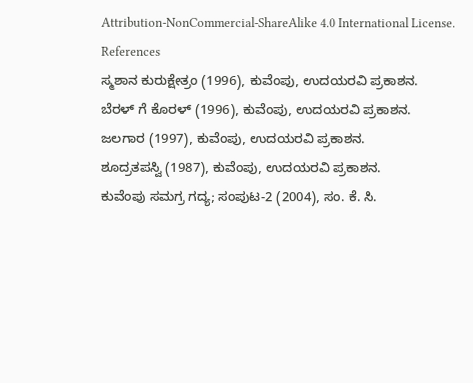Attribution-NonCommercial-ShareAlike 4.0 International License.
References
ಸ್ಮಶಾನ ಕುರುಕ್ಷೇತ್ರಂ (1996), ಕುವೆಂಪು, ಉದಯರವಿ ಪ್ರಕಾಶನ.
ಬೆರಳ್ ಗೆ ಕೊರಳ್ (1996), ಕುವೆಂಪು, ಉದಯರವಿ ಪ್ರಕಾಶನ.
ಜಲಗಾರ (1997), ಕುವೆಂಪು, ಉದಯರವಿ ಪ್ರಕಾಶನ.
ಶೂದ್ರತಪಸ್ವಿ (1987), ಕುವೆಂಪು, ಉದಯರವಿ ಪ್ರಕಾಶನ.
ಕುವೆಂಪು ಸಮಗ್ರ ಗದ್ಯ; ಸಂಪುಟ-2 (2004), ಸಂ. ಕೆ. ಸಿ.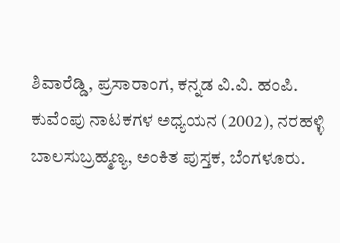ಶಿವಾರೆಡ್ಡಿ, ಪ್ರಸಾರಾಂಗ, ಕನ್ನಡ ವಿ.ವಿ. ಹಂಪಿ.
ಕುವೆಂಪು ನಾಟಕಗಳ ಅಧ್ಯಯನ (2002), ನರಹಳ್ಳಿ ಬಾಲಸುಬ್ರಹ್ಮಣ್ಯ, ಅಂಕಿತ ಪುಸ್ತಕ, ಬೆಂಗಳೂರು.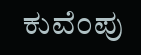ಕುವೆಂಪು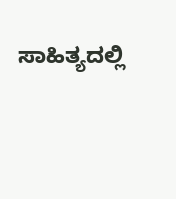ಸಾಹಿತ್ಯದಲ್ಲಿ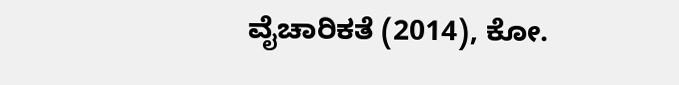ವೈಚಾರಿಕತೆ (2014), ಕೋ.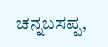ಚನ್ನಬಸಪ್ಪ,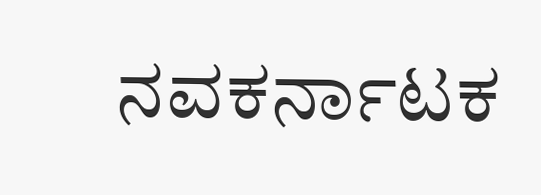ನವಕರ್ನಾಟಕ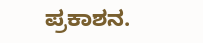ಪ್ರಕಾಶನ.